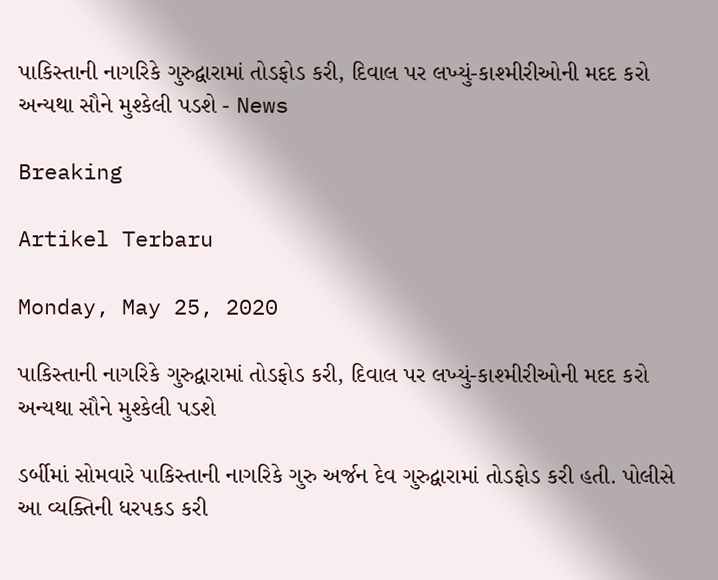પાકિસ્તાની નાગરિકે ગુરુદ્વારામાં તોડફોડ કરી, દિવાલ પર લખ્યું-કાશ્મીરીઓની મદદ કરો અન્યથા સૌને મુશ્કેલી પડશે - News

Breaking

Artikel Terbaru

Monday, May 25, 2020

પાકિસ્તાની નાગરિકે ગુરુદ્વારામાં તોડફોડ કરી, દિવાલ પર લખ્યું-કાશ્મીરીઓની મદદ કરો અન્યથા સૌને મુશ્કેલી પડશે

ડર્બીમાં સોમવારે પાકિસ્તાની નાગરિકે ગુરુ અર્જન દેવ ગુરુદ્વારામાં તોડફોડ કરી હતી. પોલીસે આ વ્યક્તિની ધરપકડ કરી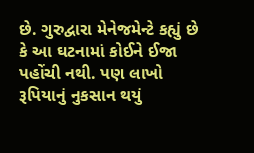છે. ગુરુદ્વારા મેનેજમેન્ટે કહ્યું છે કે આ ઘટનામાં કોઈને ઈજા પહોંચી નથી. પણ લાખો રૂપિયાનું નુકસાન થયું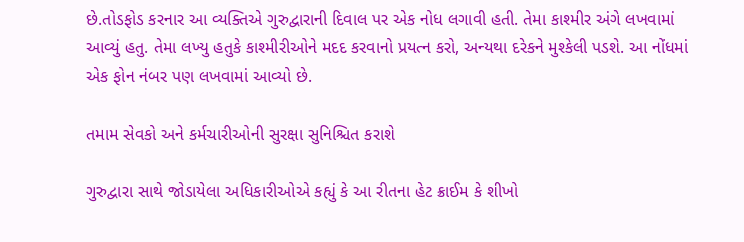છે.તોડફોડ કરનાર આ વ્યક્તિએ ગુરુદ્વારાની દિવાલ પર એક નોધ લગાવી હતી. તેમા કાશ્મીર અંગે લખવામાં આવ્યું હતુ. તેમા લખ્યુ હતુકે કાશ્મીરીઓને મદદ કરવાનો પ્રયત્ન કરો, અન્યથા દરેકને મુશ્કેલી પડશે. આ નોંધમાં એક ફોન નંબર પણ લખવામાં આવ્યો છે.

તમામ સેવકો અને કર્મચારીઓની સુરક્ષા સુનિશ્ચિત કરાશે

ગુરુદ્વારા સાથે જોડાયેલા અધિકારીઓએ કહ્યું કે આ રીતના હેટ ક્રાઈમ કે શીખો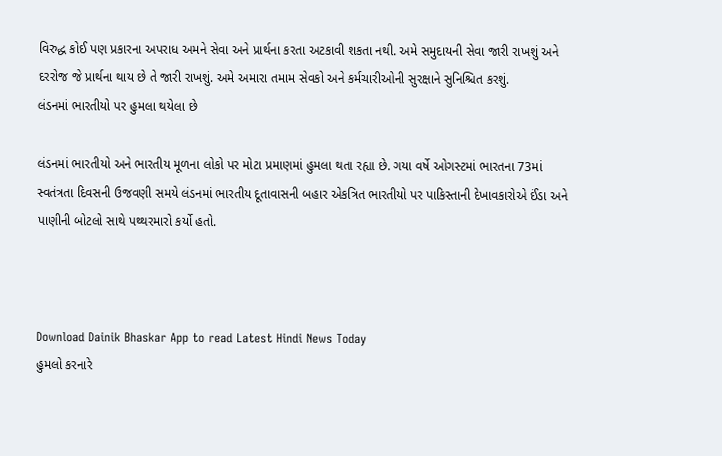વિરુદ્ધ કોઈ પણ પ્રકારના અપરાધ અમને સેવા અને પ્રાર્થના કરતા અટકાવી શકતા નથી. અમે સમુદાયની સેવા જારી રાખશું અને દરરોજ જે પ્રાર્થના થાય છે તે જારી રાખશું. અમે અમારા તમામ સેવકો અને કર્મચારીઓની સુરક્ષાને સુનિશ્ચિત કરશું.
લંડનમાં ભારતીયો પર હુમલા થયેલા છે

લંડનમાં ભારતીયો અને ભારતીય મૂળના લોકો પર મોટા પ્રમાણમાં હુમલા થતા રહ્યા છે. ગયા વર્ષે ઓગસ્ટમાં ભારતના 73માં સ્વતંત્રતા દિવસની ઉજવણી સમયે લંડનમાં ભારતીય દૂતાવાસની બહાર એકત્રિત ભારતીયો પર પાકિસ્તાની દેખાવકારોએ ઈંડા અને પાણીની બોટલો સાથે પથ્થરમારો કર્યો હતો.



Download Dainik Bhaskar App to read Latest Hindi News Today
હુમલો કરનારે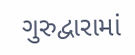ગુરુદ્વારામાં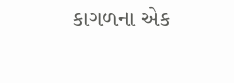કાગળના એક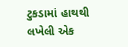ટુકડામાં હાથથી લખેલી એક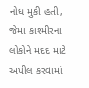નોધ મુકી હતી, જેમા કાશ્મીરના લોકોને મદદ માટે અપીલ કરવામાં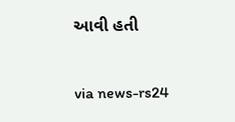આવી હતી


via news-rs24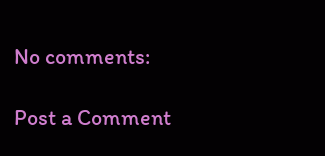No comments:

Post a Comment